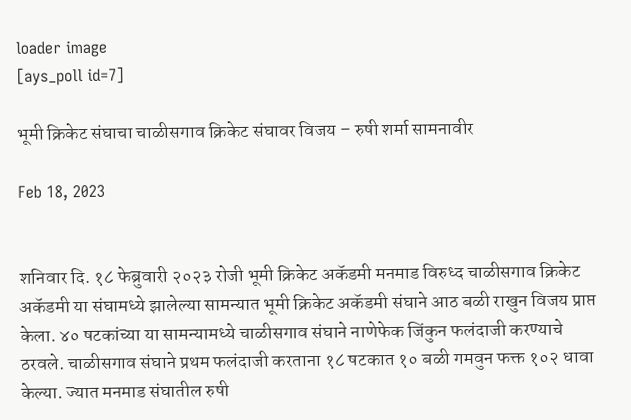loader image
[ays_poll id=7]

भूमी क्रिकेट संघाचा चाळीसगाव क्रिकेट संघावर विजय – रुषी शर्मा सामनावीर

Feb 18, 2023


शनिवार दि. १८ फेब्रुवारी २०२३ रोजी भूमी क्रिकेट अकॅडमी मनमाड विरुध्द चाळीसगाव क्रिकेट अकॅडमी या संघामध्ये झालेल्या सामन्यात भूमी क्रिकेट अकॅडमी संघाने आठ बळी राखुन विजय प्राप्त केला. ४० षटकांच्या या सामन्यामध्ये चाळीसगाव संघाने नाणेफेक जिंकुन फलंदाजी करण्याचे ठरवले. चाळीसगाव संघाने प्रथम फलंदाजी करताना १८ षटकात १० बळी गमवुन फक्त १०२ धावा केल्या. ज्यात मनमाड संघातील रुषी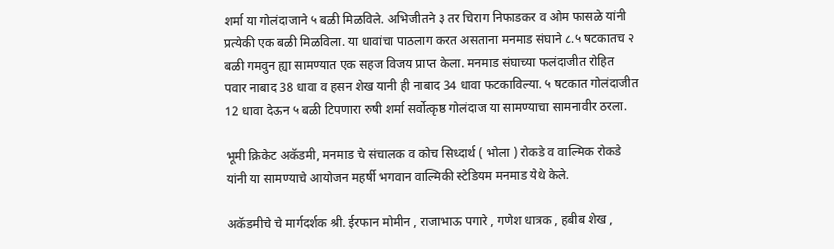शर्मा या गोलंदाजाने ५ बळी मिळविले. अभिजीतने ३ तर चिराग निफाडकर व ओम फासळे यांनी प्रत्येकी एक बळी मिळविला. या धावांचा पाठलाग करत असताना मनमाड संघाने ८.५ षटकातच २ बळी गमवुन ह्या सामण्यात एक सहज विजय प्राप्त केला. मनमाड संघाच्या फलंदाजीत रोहित पवार नाबाद 38 धावा व हसन शेख यानी ही नाबाद 34 धावा फटकाविल्या. ५ षटकात गोलंदाजीत 12 धावा देऊन ५ बळी टिपणारा रुषी शर्मा सर्वोत्कृष्ठ गोलंदाज या सामण्याचा सामनावीर ठरला.

भूमी क्रिकेट अकॅडमी, मनमाड चे संचालक व कोच सिध्दार्थ ( भोला ) रोकडे व वाल्मिक रोकडे यांनी या सामण्याचे आयोजन महर्षी भगवान वाल्मिकी स्टेडियम मनमाड येथे केले.

अकॅडमीचे चे मार्गदर्शक श्री. ईरफान मोमीन , राजाभाऊ पगारे , गणेश धात्रक , हबीब शेख ,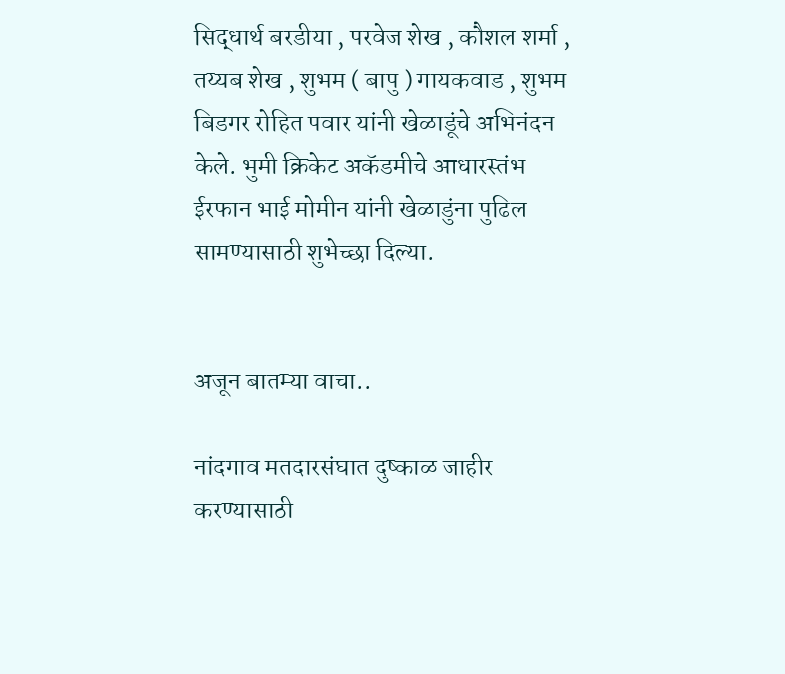सिद्धार्थ बरडीया , परवेज शेख , कौशल शर्मा , तय्यब शेख , शुभम ( बापु ) गायकवाड , शुभम बिडगर रोहित पवार यांनी खेळाडूंचे अभिनंदन केले. भुमी क्रिकेट अकॅडमीचे आधारस्तंभ ईरफान भाई मोमीन यांनी खेळाडुंना पुढिल सामण्यासाठी शुभेच्छा दिल्या.


अजून बातम्या वाचा..

नांदगाव मतदारसंघात दुष्काळ जाहीर करण्यासाठी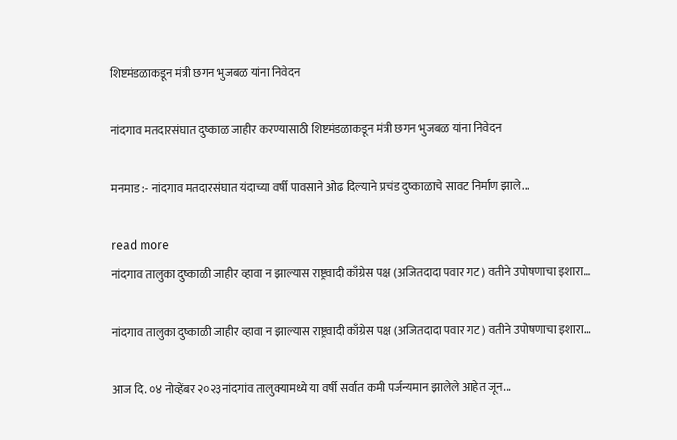शिष्टमंडळाकडून मंत्री छगन भुजबळ यांना निवेदन

नांदगाव मतदारसंघात दुष्काळ जाहीर करण्यासाठी शिष्टमंडळाकडून मंत्री छगन भुजबळ यांना निवेदन

मनमाड :- नांदगाव मतदारसंघात यंदाच्या वर्षी पावसाने ओढ दिल्याने प्रचंड दुष्काळाचे सावट निर्माण झाले...

read more
नांदगाव तालुका दुष्काळी जाहीर व्हावा न झाल्यास राष्ट्रवादी काँग्रेस पक्ष (अजितदादा पवार गट) वतीने उपोषणाचा इशारा…

नांदगाव तालुका दुष्काळी जाहीर व्हावा न झाल्यास राष्ट्रवादी काँग्रेस पक्ष (अजितदादा पवार गट) वतीने उपोषणाचा इशारा…

आज दि. ०४ नोव्हेंबर २०२३नांदगांव तालुक्यामध्ये या वर्षी सर्वात कमी पर्जन्यमान झालेले आहेत जून...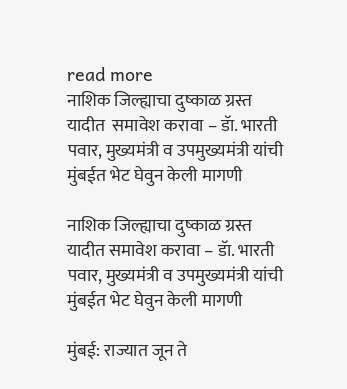read more
नाशिक जिल्ह्याचा दुष्काळ ग्रस्त यादीत  समावेश करावा – डॅा. भारती पवार, मुख्यमंत्री व उपमुख्यमंत्री यांची मुंबईत भेट घेवुन केली मागणी

नाशिक जिल्ह्याचा दुष्काळ ग्रस्त यादीत समावेश करावा – डॅा. भारती पवार, मुख्यमंत्री व उपमुख्यमंत्री यांची मुंबईत भेट घेवुन केली मागणी

मुंबई: राज्यात जून ते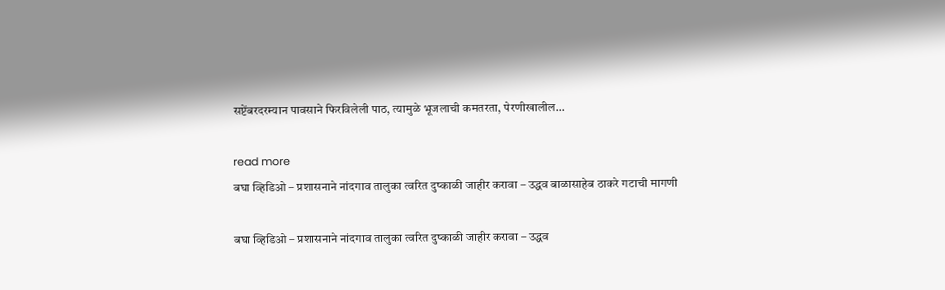सप्टेंबरदरम्यान पावसाने फिरविलेली पाठ, त्यामुळे भूजलाची कमतरता, पेरणीखालील...

read more
बघा व्हिडिओ – प्रशासनाने नांदगाव तालुका त्वरित दुष्काळी जाहीर करावा – उद्धव बाळासाहेब ठाकरे गटाची मागणी

बघा व्हिडिओ – प्रशासनाने नांदगाव तालुका त्वरित दुष्काळी जाहीर करावा – उद्धव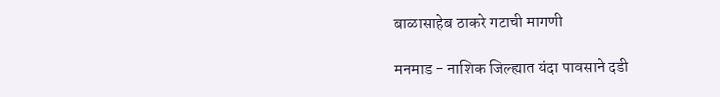बाळासाहेब ठाकरे गटाची मागणी

मनमाड - नाशिक जिल्ह्यात यंदा पावसाने दडी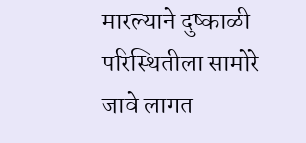मारल्याने दुष्काळी परिस्थितीला सामोरे जावे लागत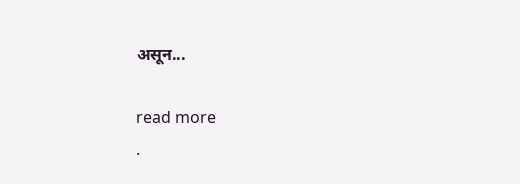असून...

read more
.